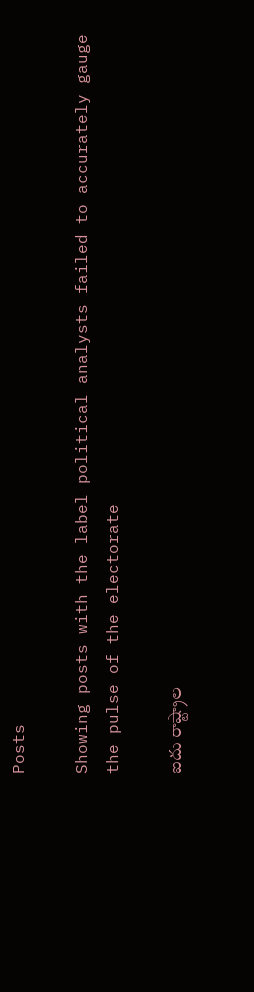Posts

Showing posts with the label political analysts failed to accurately gauge the pulse of the electorate

ఐదు రాష్ట్రాల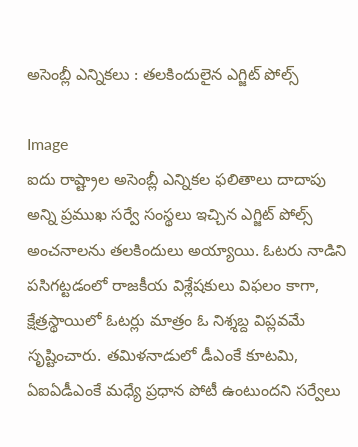అసెంబ్లీ ఎన్నికలు : తలకిందులైన ఎగ్జిట్ పోల్స్

Image
ఐదు రాష్ట్రాల అసెంబ్లీ ఎన్నికల ఫలితాలు దాదాపు అన్ని ప్రముఖ సర్వే సంస్థలు ఇచ్చిన ఎగ్జిట్ పోల్స్ అంచనాలను తలకిందులు అయ్యాయి. ఓటరు నాడిని పసిగట్టడంలో రాజకీయ విశ్లేషకులు విఫలం కాగా, క్షేత్రస్థాయిలో ఓటర్లు మాత్రం ఓ నిశ్శబ్ద విప్లవమే సృష్టించారు. తమిళనాడులో డీఎంకే కూటమి, ఏఐఏడీఎంకే మధ్యే ప్రధాన పోటీ ఉంటుందని సర్వేలు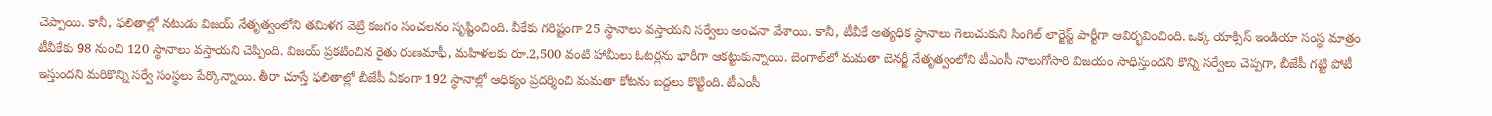చెప్పాయి. కానీ, ఫలితాల్లో నటుడు విజయ్ నేతృత్వంలోని తమిళగ వెట్రి కజగం సంచలనం సృష్టించింది. వీకేకు గరిష్టంగా 25 స్థానాలు వస్తాయని సర్వేలు అంచనా వేశాయి. కానీ, టీవీకే అత్యధిక స్థానాలు గెలుచుకుని సింగిల్ లార్జెస్ట్ పార్టీగా ఆవిర్భవించింది. ఒక్క యాక్సిస్ ఇండియా సంస్థ మాత్రం టీవీకేకు 98 నుంచి 120 స్థానాలు వస్తాయని చెప్పింది. విజయ్ ప్రకటించిన రైతు రుణమాఫీ, మహిళలకు రూ.2,500 వంటి హామీలు ఓటర్లను భారీగా ఆకట్టుకున్నాయి. బెంగాల్‌లో మమతా బెనర్జీ నేతృత్వంలోని టీఎంసీ నాలుగోసారి విజయం సాధిస్తుందని కొన్ని సర్వేలు చెప్పగా, బీజేపీ గట్టి పోటీ ఇస్తుందని మరికొన్ని సర్వే సంస్థలు పేర్కొన్నాయి. తీరా చూస్తే ఫలితాల్లో బీజేపీ ఏకంగా 192 స్థానాల్లో ఆధిక్యం ప్రదర్శించి మమతా కోటను బద్దలు కొట్టింది. టీఎంసీ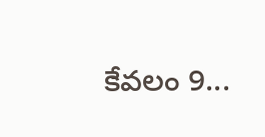కేవలం 9...